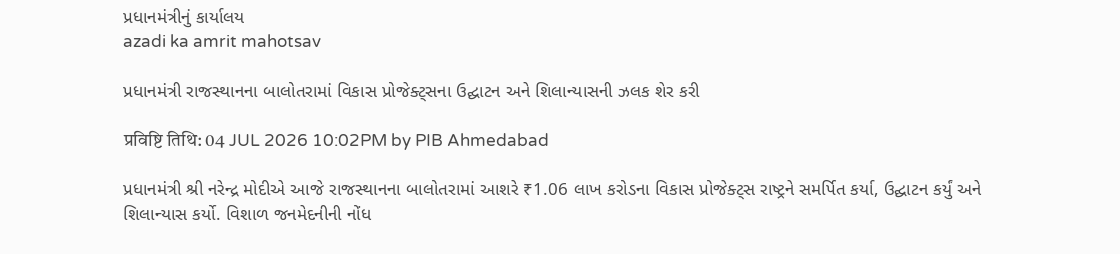પ્રધાનમંત્રીનું કાર્યાલય
azadi ka amrit mahotsav

પ્રધાનમંત્રી રાજસ્થાનના બાલોતરામાં વિકાસ પ્રોજેક્ટ્સના ઉદ્ઘાટન અને શિલાન્યાસની ઝલક શેર કરી

प्रविष्टि तिथि: 04 JUL 2026 10:02PM by PIB Ahmedabad

પ્રધાનમંત્રી શ્રી નરેન્દ્ર મોદીએ આજે રાજસ્થાનના બાલોતરામાં આશરે ₹1.06 લાખ કરોડના વિકાસ પ્રોજેક્ટ્સ રાષ્ટ્રને સમર્પિત કર્યા, ઉદ્ઘાટન કર્યું અને શિલાન્યાસ કર્યો. વિશાળ જનમેદનીની નોંધ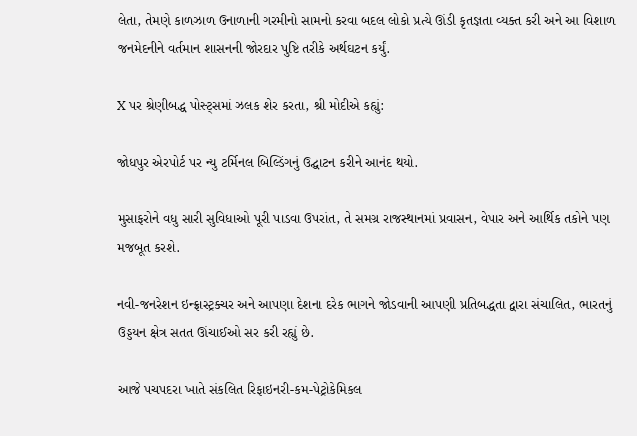લેતા, તેમણે કાળઝાળ ઉનાળાની ગરમીનો સામનો કરવા બદલ લોકો પ્રત્યે ઊંડી કૃતજ્ઞતા વ્યક્ત કરી અને આ વિશાળ જનમેદનીને વર્તમાન શાસનની જોરદાર પુષ્ટિ તરીકે અર્થઘટન કર્યું.

X પર શ્રેણીબદ્ધ પોસ્ટ્સમાં ઝલક શેર કરતા, શ્રી મોદીએ કહ્યું:

જોધપુર એરપોર્ટ પર ન્યુ ટર્મિનલ બિલ્ડિંગનું ઉદ્ઘાટન કરીને આનંદ થયો.

મુસાફરોને વધુ સારી સુવિધાઓ પૂરી પાડવા ઉપરાંત, તે સમગ્ર રાજસ્થાનમાં પ્રવાસન, વેપાર અને આર્થિક તકોને પણ મજબૂત કરશે.

નવી-જનરેશન ઇન્ફ્રાસ્ટ્રક્ચર અને આપણા દેશના દરેક ભાગને જોડવાની આપણી પ્રતિબદ્ધતા દ્વારા સંચાલિત, ભારતનું ઉડ્ડયન ક્ષેત્ર સતત ઊંચાઈઓ સર કરી રહ્યું છે.

આજે પચપદરા ખાતે સંકલિત રિફાઇનરી-કમ-પેટ્રોકેમિકલ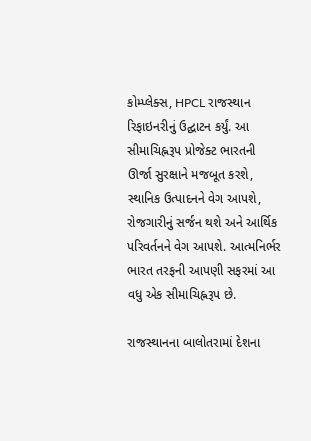કોમ્પ્લેક્સ, HPCL રાજસ્થાન રિફાઇનરીનું ઉદ્ઘાટન કર્યું. આ સીમાચિહ્નરૂપ પ્રોજેક્ટ ભારતની ઊર્જા સુરક્ષાને મજબૂત કરશે, સ્થાનિક ઉત્પાદનને વેગ આપશે, રોજગારીનું સર્જન થશે અને આર્થિક પરિવર્તનને વેગ આપશે. આત્મનિર્ભર ભારત તરફની આપણી સફરમાં આ વધુ એક સીમાચિહ્નરૂપ છે.

રાજસ્થાનના બાલોતરામાં દેશના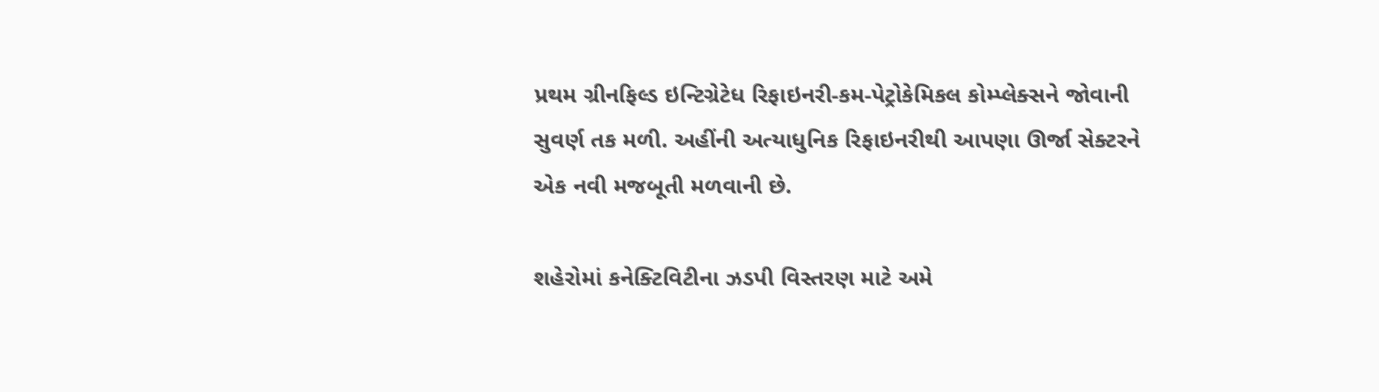પ્રથમ ગ્રીનફિલ્ડ ઇન્ટિગ્રેટેધ રિફાઇનરી-કમ-પેટ્રોકેમિકલ કોમ્પ્લેક્સને જોવાની સુવર્ણ તક મળી. અહીંની અત્યાધુનિક રિફાઇનરીથી આપણા ઊર્જા સેક્ટરને એક નવી મજબૂતી મળવાની છે.

શહેરોમાં કનેક્ટિવિટીના ઝડપી વિસ્તરણ માટે અમે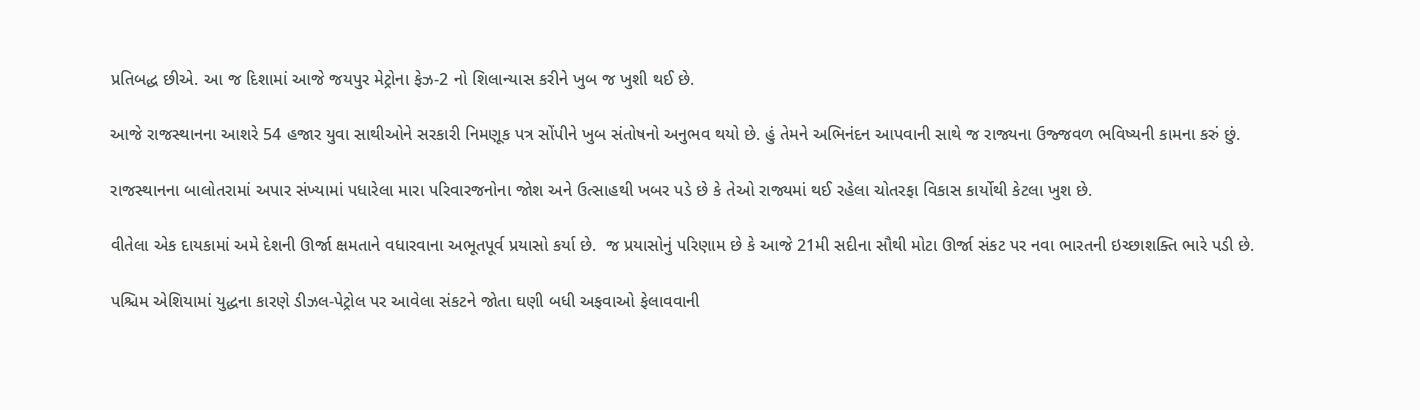પ્રતિબદ્ધ છીએ. આ જ દિશામાં આજે જયપુર મેટ્રોના ફેઝ-2 નો શિલાન્યાસ કરીને ખુબ જ ખુશી થઈ છે.

આજે રાજસ્થાનના આશરે 54 હજાર યુવા સાથીઓને સરકારી નિમણૂક પત્ર સોંપીને ખુબ સંતોષનો અનુભવ થયો છે. હું તેમને અભિનંદન આપવાની સાથે જ રાજ્યના ઉજ્જવળ ભવિષ્યની કામના કરું છું.

રાજસ્થાનના બાલોતરામાં અપાર સંખ્યામાં પધારેલા મારા પરિવારજનોના જોશ અને ઉત્સાહથી ખબર પડે છે કે તેઓ રાજ્યમાં થઈ રહેલા ચોતરફા વિકાસ કાર્યોથી કેટલા ખુશ છે.

વીતેલા એક દાયકામાં અમે દેશની ઊર્જા ક્ષમતાને વધારવાના અભૂતપૂર્વ પ્રયાસો કર્યા છે.  જ પ્રયાસોનું પરિણામ છે કે આજે 21મી સદીના સૌથી મોટા ઊર્જા સંકટ પર નવા ભારતની ઇચ્છાશક્તિ ભારે પડી છે.

પશ્ચિમ એશિયામાં યુદ્ધના કારણે ડીઝલ-પેટ્રોલ પર આવેલા સંકટને જોતા ઘણી બધી અફવાઓ ફેલાવવાની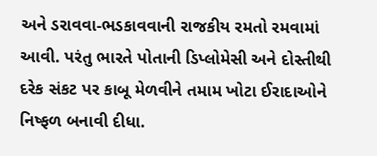અને ડરાવવા-ભડકાવવાની રાજકીય રમતો રમવામાં આવી. પરંતુ ભારતે પોતાની ડિપ્લોમેસી અને દોસ્તીથી દરેક સંકટ પર કાબૂ મેળવીને તમામ ખોટા ઈરાદાઓને નિષ્ફળ બનાવી દીધા.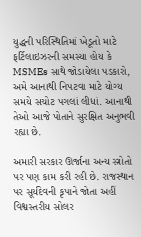યુદ્ધની પરિસ્થિતિમાં ખેડૂતો માટે ફર્ટિલાઇઝરની સમસ્યા હોય કે MSMEs સાથે જોડાયેલા પડકારો, અમે આનાથી નિપટવા માટે યોગ્ય સમયે સચોટ પગલાં લીધાં. આનાથી તેઓ આજે પોતાને સુરક્ષિત અનુભવી રહ્યા છે.

અમારી સરકાર ઊર્જાના અન્ય સ્ત્રોતો પર પણ કામ કરી રહી છે. રાજસ્થાન પર સૂર્યદેવની કૃપાને જોતા અહીં વિશ્વસ્તરીય સોલર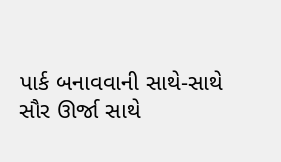પાર્ક બનાવવાની સાથે-સાથે સૌર ઊર્જા સાથે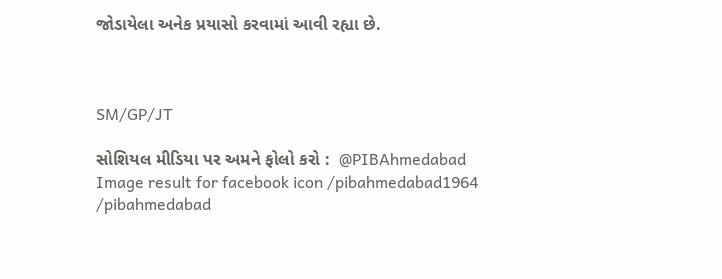જોડાયેલા અનેક પ્રયાસો કરવામાં આવી રહ્યા છે.



SM/GP/JT

સોશિયલ મીડિયા પર અમને ફોલો કરો :  @PIBAhmedabad   Image result for facebook icon /pibahmedabad1964    /pibahmedabad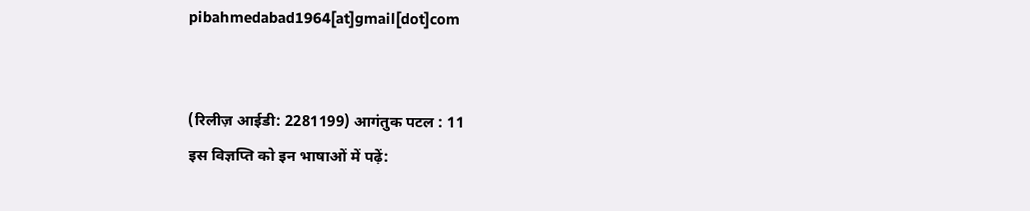pibahmedabad1964[at]gmail[dot]com


(रिलीज़ आईडी: 2281199) आगंतुक पटल : 11
इस विज्ञप्ति को इन भाषाओं में पढ़ें: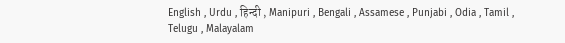English , Urdu , हिन्दी , Manipuri , Bengali , Assamese , Punjabi , Odia , Tamil , Telugu , Malayalam